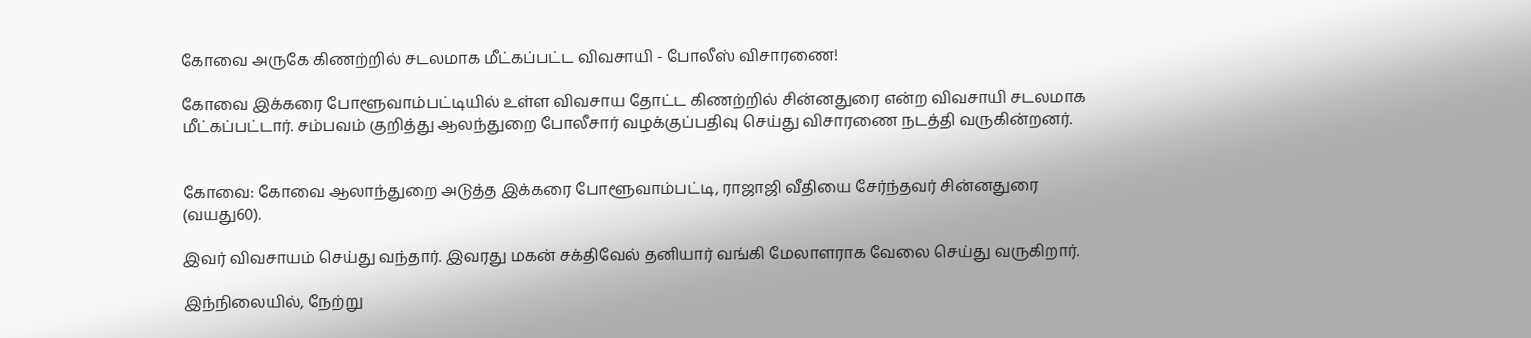கோவை அருகே கிணற்றில் சடலமாக மீட்கப்பட்ட விவசாயி - போலீஸ் விசாரணை!

கோவை இக்கரை போளூவாம்பட்டியில் உள்ள விவசாய தோட்ட கிணற்றில் சின்னதுரை என்ற விவசாயி சடலமாக மீட்கப்பட்டார். சம்பவம் குறித்து ஆலந்துறை போலீசார் வழக்குப்பதிவு செய்து விசாரணை நடத்தி வருகின்றனர்.


கோவை: கோவை ஆலாந்துறை அடுத்த இக்கரை போளூவாம்பட்டி, ராஜாஜி வீதியை சேர்ந்தவர் சின்னதுரை (வயது60).

இவர் விவசாயம் செய்து வந்தார். இவரது மகன் சக்திவேல் தனியார் வங்கி மேலாளராக வேலை செய்து வருகிறார்.

இந்நிலையில், நேற்று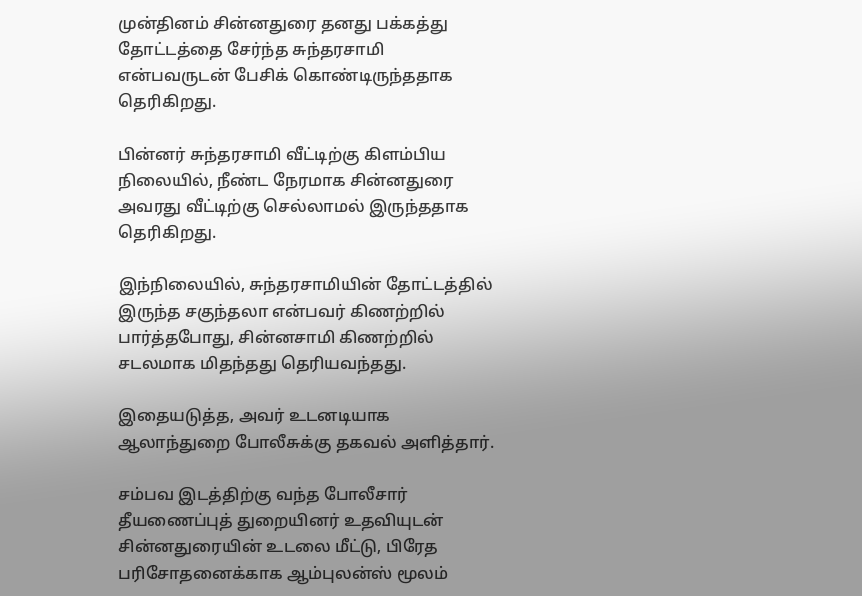முன்தினம் சின்னதுரை தனது பக்கத்து தோட்டத்தை சேர்ந்த சுந்தரசாமி என்பவருடன் பேசிக் கொண்டிருந்ததாக தெரிகிறது.

பின்னர் சுந்தரசாமி வீட்டிற்கு கிளம்பிய நிலையில், நீண்ட நேரமாக சின்னதுரை அவரது வீட்டிற்கு செல்லாமல் இருந்ததாக தெரிகிறது.

இந்நிலையில், சுந்தரசாமியின் தோட்டத்தில் இருந்த சகுந்தலா என்பவர் கிணற்றில் பார்த்தபோது, சின்னசாமி கிணற்றில் சடலமாக மிதந்தது தெரியவந்தது.

இதையடுத்த, அவர் உடனடியாக ஆலாந்துறை போலீசுக்கு தகவல் அளித்தார்.

சம்பவ இடத்திற்கு வந்த போலீசார் தீயணைப்புத் துறையினர் உதவியுடன் சின்னதுரையின் உடலை மீட்டு, பிரேத பரிசோதனைக்காக ஆம்புலன்ஸ் மூலம்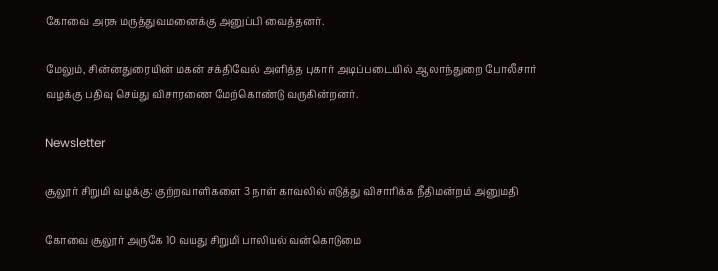கோவை அரசு மருத்துவமனைக்கு அனுப்பி வைத்தனர்.

மேலும், சின்னதுரையின் மகன் சக்திவேல் அளித்த புகார் அடிப்படையில் ஆலாந்துறை போலீசார் வழக்கு பதிவு செய்து விசாரணை மேற்கொண்டு வருகின்றனர்.

Newsletter

சூலூர் சிறுமி வழக்கு: குற்றவாளிகளை 3 நாள் காவலில் எடுத்து விசாரிக்க நீதிமன்றம் அனுமதி

கோவை சூலூர் அருகே 10 வயது சிறுமி பாலியல் வன்கொடுமை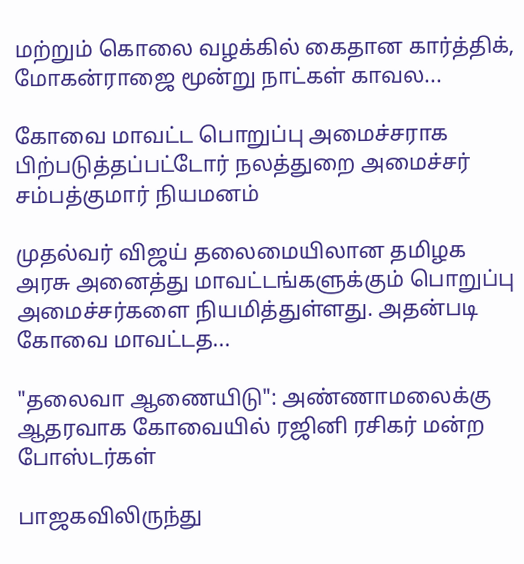மற்றும் கொலை வழக்கில் கைதான கார்த்திக், மோகன்ராஜை மூன்று நாட்கள் காவல...

கோவை மாவட்ட பொறுப்பு அமைச்சராக பிற்படுத்தப்பட்டோர் நலத்துறை அமைச்சர் சம்பத்குமார் நியமனம்

முதல்வர் விஜய் தலைமையிலான தமிழக அரசு அனைத்து மாவட்டங்களுக்கும் பொறுப்பு அமைச்சர்களை நியமித்துள்ளது. அதன்படி கோவை மாவட்டத...

"தலைவா ஆணையிடு": அண்ணாமலைக்கு ஆதரவாக கோவையில் ரஜினி ரசிகர் மன்ற போஸ்டர்கள்

பாஜகவிலிருந்து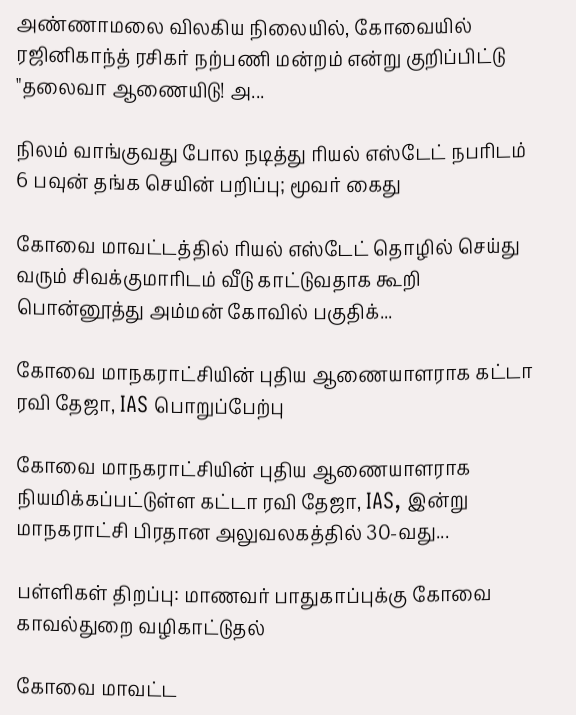அண்ணாமலை விலகிய நிலையில், கோவையில் ரஜினிகாந்த் ரசிகர் நற்பணி மன்றம் என்று குறிப்பிட்டு "தலைவா ஆணையிடு! அ...

நிலம் வாங்குவது போல நடித்து ரியல் எஸ்டேட் நபரிடம் 6 பவுன் தங்க செயின் பறிப்பு; மூவர் கைது

கோவை மாவட்டத்தில் ரியல் எஸ்டேட் தொழில் செய்து வரும் சிவக்குமாரிடம் வீடு காட்டுவதாக கூறி பொன்னூத்து அம்மன் கோவில் பகுதிக்...

கோவை மாநகராட்சியின் புதிய ஆணையாளராக கட்டா ரவி தேஜா, IAS பொறுப்பேற்பு

கோவை மாநகராட்சியின் புதிய ஆணையாளராக நியமிக்கப்பட்டுள்ள கட்டா ரவி தேஜா, IAS, இன்று மாநகராட்சி பிரதான அலுவலகத்தில் 30-வது...

பள்ளிகள் திறப்பு: மாணவர் பாதுகாப்புக்கு கோவை காவல்துறை வழிகாட்டுதல்

கோவை மாவட்ட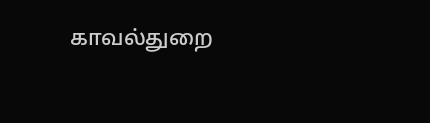காவல்துறை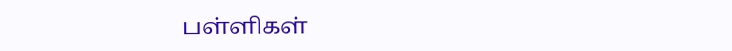பள்ளிகள்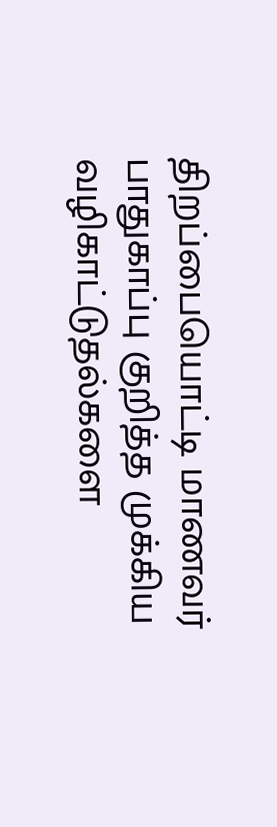திறப்பையொட்டி மாணவர் பாதுகாப்பு குறித்த முக்கிய வழிகாட்டுதல்களை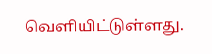வெளியிட்டுள்ளது.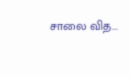சாலை வித...